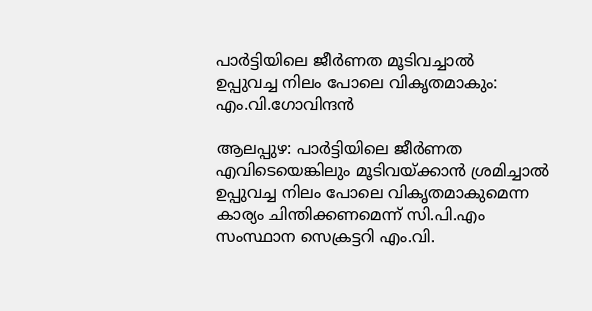പാര്‍ട്ടിയിലെ ജീര്‍ണത മൂടിവച്ചാല്‍ ഉപ്പുവച്ച ‌നിലം പോലെ വികൃതമാകും: എം.വി.ഗോവിന്ദന്‍

ആലപ്പുഴ: പാര്‍ട്ടിയിലെ ജീര്‍ണത എവിടെയെങ്കിലും മൂടിവയ്‌ക്കാന്‍ ശ്രമിച്ചാല്‍ ഉപ്പുവച്ച നിലം പോലെ വികൃതമാകുമെന്ന കാര്യം ചിന്തിക്കണമെന്ന് സി.പി.എം സംസ്ഥാന സെക്രട്ടറി എം.വി.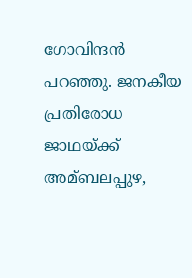ഗോവിന്ദന്‍ പറഞ്ഞു. ജനകീയ പ്രതിരോധ ജാഥയ്‌ക്ക് അമ്ബലപ്പുഴ,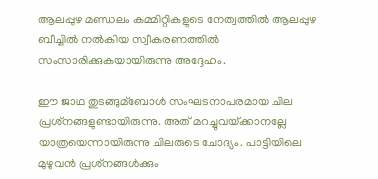ആലപ്പുഴ മണ്ഡലം കമ്മിറ്റികളുടെ നേത്വത്തില്‍ ആലപ്പുഴ ബീച്ചില്‍ നല്‍കിയ സ്വീകരണത്തില്‍ സംസാരിക്കുകയായിരുന്നു അദ്ദേഹം.

ഈ ജാഥ തുടങ്ങുമ്ബോള്‍ സംഘടനാപരമായ ചില പ്രശ്‌നങ്ങളുണ്ടായിരുന്നു. അത് മറച്ചുവയ്‌ക്കാനല്ലേ യാത്രയെന്നായിരുന്നു ചിലരുടെ ചോദ്യം. പാട്ടിയിലെ മുഴുവന്‍ പ്രശ്‌നങ്ങള്‍ക്കും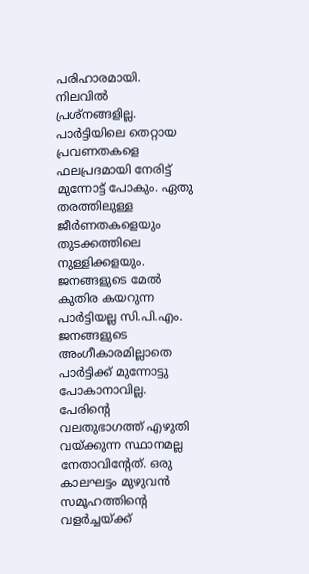പരിഹാരമായി. നിലവില്‍ പ്രശ്‌നങ്ങളില്ല. പാര്‍ട്ടിയിലെ തെറ്റായ പ്രവണതകളെ ഫലപ്രദമായി നേരിട്ട് മുന്നോട്ട് പോകും. ഏതു തരത്തിലുള്ള ജീര്‍ണതകളെയും തുടക്കത്തിലെ നുള്ളിക്കളയും. ജനങ്ങളുടെ മേല്‍ കുതിര കയറുന്ന പാര്‍ട്ടിയല്ല സി.പി.എം. ജനങ്ങളുടെ അംഗീകാരമില്ലാതെ പാര്‍ട്ടിക്ക് മുന്നോട്ടു പോകാനാവില്ല. പേരിന്റെ വലതുഭാഗത്ത് എഴുതി വയ്‌ക്കുന്ന സ്ഥാനമല്ല നേതാവിന്റേത്. ഒരു കാലഘട്ടം മുഴുവന്‍ സമൂഹത്തിന്റെ വളര്‍ച്ചയ്‌ക്ക്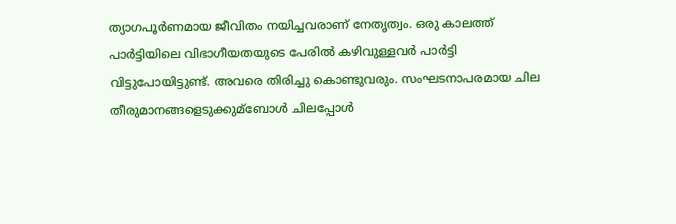ത്യാഗപൂര്‍ണമായ ജീവിതം നയിച്ചവരാണ് നേതൃത്വം. ഒരു കാലത്ത് പാര്‍ട്ടിയിലെ വിഭാഗീയതയുടെ പേരില്‍ കഴിവുള്ളവര്‍ പാര്‍ട്ടി വിട്ടുപോയിട്ടുണ്ട്. അവരെ തിരിച്ചു കൊണ്ടുവരും. സംഘടനാപരമായ ചില തീരുമാനങ്ങളെടുക്കുമ്ബോള്‍ ചിലപ്പോള്‍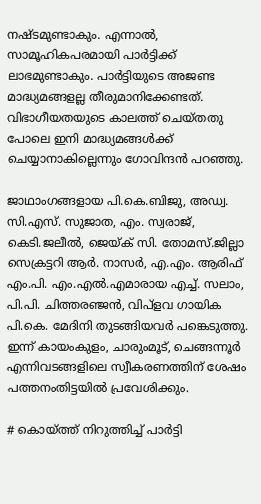നഷ്‌ടമുണ്ടാകും. എന്നാല്‍, സാമൂഹികപരമായി പാര്‍ട്ടിക്ക് ലാഭമുണ്ടാകും. പാര്‍ട്ടിയുടെ അജണ്ട മാദ്ധ്യമങ്ങളല്ല തീരുമാനിക്കേണ്ടത്. വിഭാഗീയതയുടെ കാലത്ത് ചെയ്‌തതു പോലെ ഇനി മാദ്ധ്യമങ്ങള്‍ക്ക് ചെയ്യാനാകില്ലെന്നും ഗോവിന്ദന്‍ പറഞ്ഞു.

ജാഥാംഗങ്ങളായ പി.കെ.ബിജു, അഡ്വ. സി.എസ്. സുജാത, എം. സ്വരാജ്, കെടി.ജലീല്‍, ജെയ്‌ക് സി. തോമസ്.ജില്ലാ സെക്രട്ടറി ആര്‍. നാസര്‍, എ.എം. ആരിഫ് എം.പി. എം.എല്‍.എമാരായ എച്ച്‌. സലാം, പി.പി. ചിത്തരഞ്ജന്‍, വിപ്ളവ ഗായിക പി.കെ. മേദിനി തുടങ്ങിയവര്‍ പങ്കെടുത്തു. ഇന്ന് കായംകുളം, ചാരുംമൂട്, ചെങ്ങന്നൂര്‍ എന്നിവടങ്ങളിലെ സ്വീകരണത്തിന് ശേഷം പത്തനംതിട്ടയില്‍ പ്രവേശിക്കും.

# കൊയ്‌ത്ത് നിറുത്തിച്ച്‌ പാര്‍ട്ടി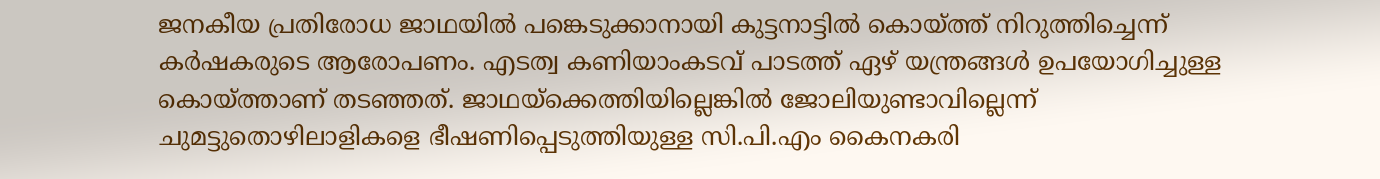ജനകീയ പ്രതിരോധ ജാഥയില്‍ പങ്കെടുക്കാനായി കുട്ടനാട്ടില്‍ കൊയ്‌ത്ത് നിറുത്തിച്ചെന്ന് കര്‍ഷകരുടെ ആരോപണം. എടത്വ കണിയാംകടവ് പാടത്ത് ഏഴ് യന്ത്രങ്ങള്‍ ഉപയോഗിച്ചുള്ള കൊയ്‌ത്താണ് തടഞ്ഞത്. ജാഥയ്‌ക്കെത്തിയില്ലെങ്കില്‍ ജോലിയുണ്ടാവില്ലെന്ന് ചുമട്ടുതൊഴിലാളികളെ ഭീഷണിപ്പെടുത്തിയുള്ള സി.പി.എം കൈനകരി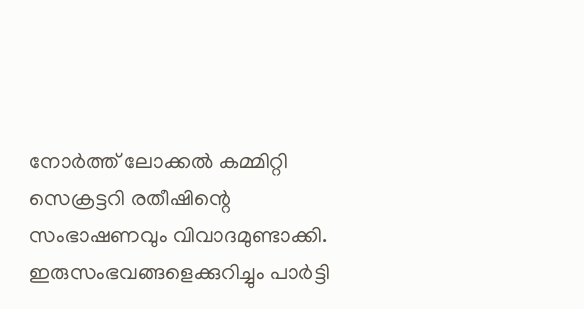നോര്‍ത്ത് ലോക്കല്‍ കമ്മിറ്റി സെക്രട്ടറി രതീഷിന്റെ സംഭാഷണവും വിവാദമുണ്ടാക്കി. ഇരുസംഭവങ്ങളെക്കുറിച്ചും പാര്‍ട്ടി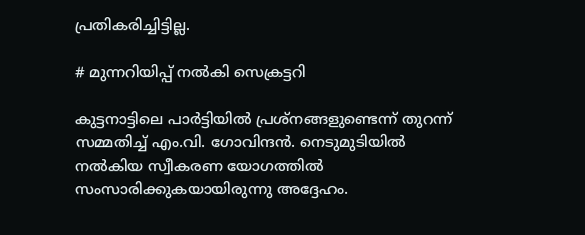പ്രതികരിച്ചിട്ടില്ല.

# മുന്നറിയിപ്പ് നല്‍കി സെക്രട്ടറി

കുട്ടനാട്ടിലെ പാര്‍ട്ടിയില്‍ പ്രശ്‌നങ്ങളുണ്ടെന്ന് തുറന്ന് സമ്മതിച്ച്‌ എം.വി. ഗോവിന്ദന്‍. നെടുമുടിയില്‍ നല്‍കിയ സ്വീകരണ യോഗത്തില്‍ സംസാരിക്കുകയായിരുന്നു അദ്ദേഹം.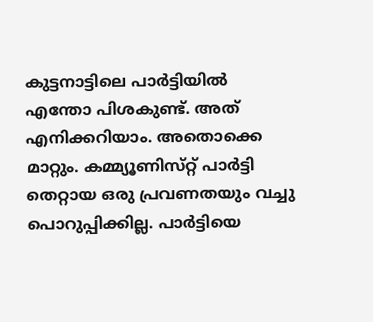കുട്ടനാട്ടിലെ പാര്‍ട്ടിയില്‍ എന്തോ പിശകുണ്ട്. അത് എനിക്കറിയാം. അതൊക്കെ മാറ്റും. കമ്മ്യൂണിസ്‌റ്റ് പാര്‍ട്ടി തെറ്റായ ഒരു പ്രവണതയും വച്ചു പൊറുപ്പിക്കില്ല. പാര്‍ട്ടിയെ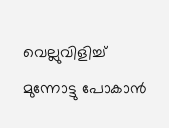വെല്ലുവിളിച്ച്‌ മുന്നോട്ടു പോകാന്‍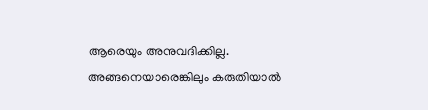ആരെയും അനുവദിക്കില്ല. അങ്ങനെയാരെങ്കിലും കരുതിയാല്‍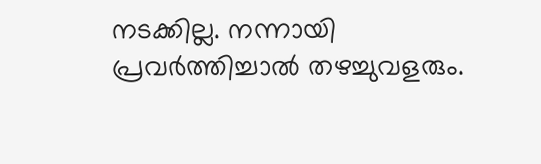നടക്കില്ല. നന്നായി പ്രവര്‍ത്തിച്ചാല്‍ തഴച്ചുവളരും.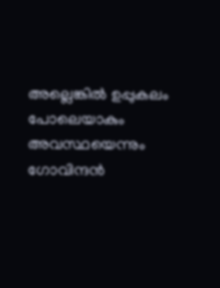അല്ലെങ്കില്‍ ഉപ്പുകലം പോലെയാകും അവസ്ഥയെന്നും ഗോവിന്ദന്‍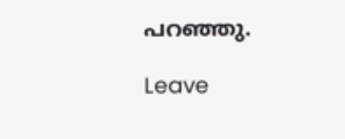പറഞ്ഞു.

Leave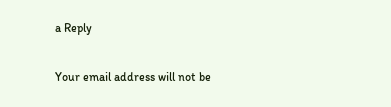a Reply

Your email address will not be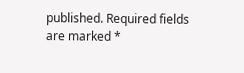published. Required fields are marked *